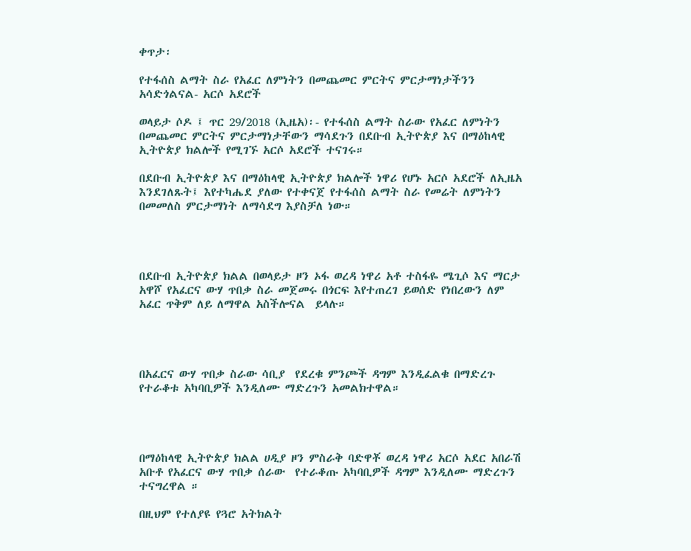ቀጥታ፡

የተፋሰስ ልማት ስራ የአፈር ለምነትን በመጨመር ምርትና ምርታማነታችንን አሳድጎልናል- አርሶ አደሮች

ወላይታ ሶዶ ፤ ጥር 29/2018 (ኢዜአ)፡- የተፋሰስ ልማት ስራው የአፈር ለምነትን በመጨመር ምርትና ምርታማነታቸውን ማሳደጉን በደቡብ ኢትዮጵያ እና በማዕከላዊ ኢትዮጵያ ክልሎች የሚገኙ አርሶ አደሮች ተናገሩ።

በደቡብ ኢትዮጵያ እና በማዕከላዊ ኢትዮጵያ ክልሎች ነዋሪ የሆኑ አርሶ አደሮች ለኢዜአ እንደገለጹት፤ እየተካሔደ ያለው የተቀናጀ የተፋሰስ ልማት ስራ የመሬት ለምነትን በመመለስ ምርታማነት ለማሳደግ እያስቻለ ነው።




በደቡብ ኢትዮጵያ ክልል በወላይታ ዞን ኦፋ ወረዳ ነዋሪ አቶ ተስፋዬ ሜጊሶ እና ማርታ አዋሾ የአፈርና ውሃ ጥበቃ ስራ መጀመሩ በጎርፍ እየተጠረገ ይወሰድ የነበረውን ለም አፈር ጥቅም ለይ ለማዋል አስችሎናል  ይላሉ።




በአፈርና ውሃ ጥበቃ ስራው ሳቢያ  የደረቁ ምንጮች ዳግም እንዲፈልቁ በማድረጉ የተራቆቱ አካባቢዎች እንዲለሙ ማድረጉን አመልክተዋል።




በማዕከላዊ ኢትዮጵያ ክልል ሀዲያ ዞን ምስራቅ ባድዋቾ ወረዳ ነዋሪ አርሶ አደር አበራሽ አቡቶ የአፈርና ውሃ ጥበቃ ሰራው  የተራቆጡ አካባቢዎች ዳግም እንዲለሙ ማድረጉን ተናግረዋል ።

በዚህም የተለያዩ የጓሮ አትክልት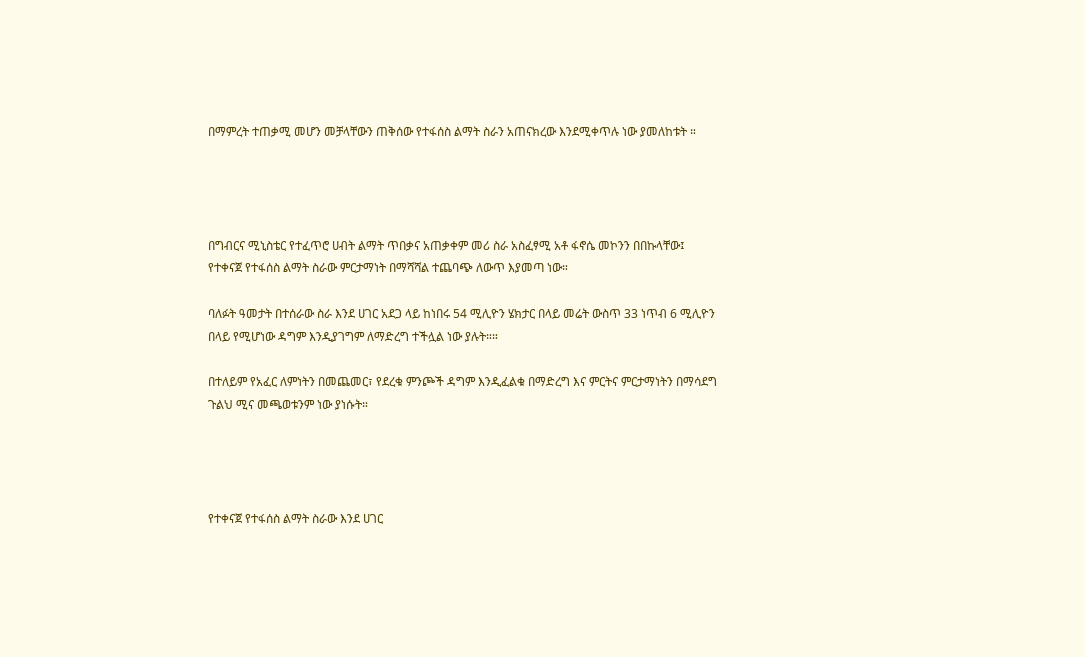በማምረት ተጠቃሚ መሆን መቻላቸውን ጠቅሰው የተፋሰስ ልማት ስራን አጠናክረው እንደሚቀጥሉ ነው ያመለከቱት ።




በግብርና ሚኒስቴር የተፈጥሮ ሀብት ልማት ጥበቃና አጠቃቀም መሪ ስራ አስፈፃሚ አቶ ፋኖሴ መኮንን በበኩላቸው፤ የተቀናጀ የተፋሰስ ልማት ስራው ምርታማነት በማሻሻል ተጨባጭ ለውጥ እያመጣ ነው።

ባለፉት ዓመታት በተሰራው ስራ እንደ ሀገር አደጋ ላይ ከነበሩ 54 ሚሊዮን ሄክታር በላይ መሬት ውስጥ 33 ነጥብ 6 ሚሊዮን በላይ የሚሆነው ዳግም እንዲያገግም ለማድረግ ተችሏል ነው ያሉት።።

በተለይም የአፈር ለምነትን በመጨመር፣ የደረቁ ምንጮች ዳግም እንዲፈልቁ በማድረግ እና ምርትና ምርታማነትን በማሳደግ ጉልህ ሚና መጫወቱንም ነው ያነሱት።




የተቀናጀ የተፋሰስ ልማት ስራው እንደ ሀገር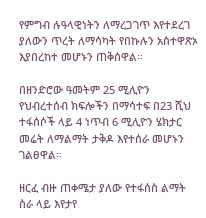የምግብ ሉዓላዊነትን ለማረጋገጥ እየተደረገ ያለውን ጥረት ለማሳካት የበኩሉን አስተዋጽኦ እያበረከተ መሆኑን ጠቅሰዋል።

በዘንድሮው ዓመትም 25 ሚሊዮን የህብረተሰብ ክፍሎችን በማሳተፍ በ23 ሺህ ተፋሰሶች ላይ 4 ነጥብ 6 ሚሊዮን ሄክታር መሬት ለማልማት ታቅዶ እየተሰራ መሆኑን ገልፀዋል።

ዘርፈ ብዙ ጠቀሜታ ያለው የተፋሰስ ልማት ስራ ላይ እየታየ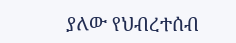ያለው የህብረተሰብ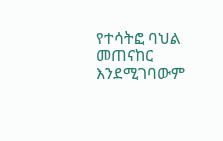የተሳትፎ ባህል መጠናከር እንደሚገባውም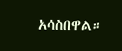አሳስበዋል።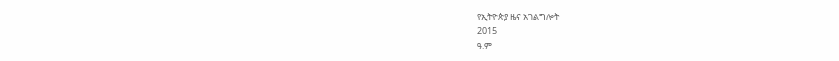የኢትዮጵያ ዜና አገልግሎት
2015
ዓ.ም